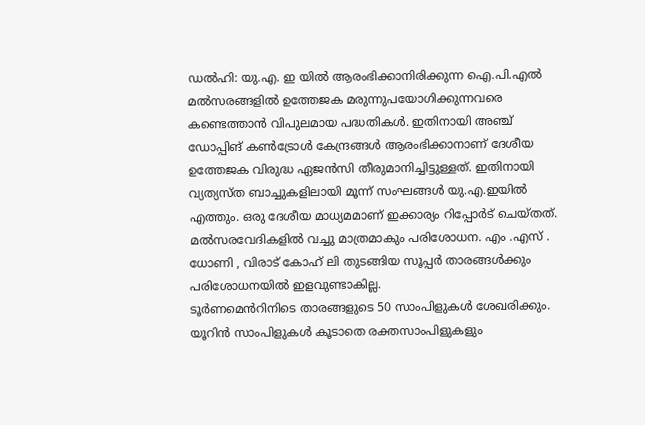ഡൽഹി: യു.എ. ഇ യിൽ ആരംഭിക്കാനിരിക്കുന്ന ഐ.പി.എൽ മൽസരങ്ങളിൽ ഉത്തേജക മരുന്നുപയോഗിക്കുന്നവരെ കണ്ടെത്താൻ വിപുലമായ പദ്ധതികൾ. ഇതിനായി അഞ്ച് ഡോപ്പിങ് കൺട്രോൾ കേന്ദ്രങ്ങൾ ആരംഭിക്കാനാണ് ദേശീയ ഉത്തേജക വിരുദ്ധ ഏജൻസി തീരുമാനിച്ചിട്ടുള്ളത്. ഇതിനായി വ്യത്യസ്ത ബാച്ചുകളിലായി മൂന്ന് സംഘങ്ങൾ യു.എ.ഇയിൽ എത്തും. ഒരു ദേശീയ മാധ്യമമാണ് ഇക്കാര്യം റിപ്പോർട് ചെയ്തത്.
മൽസരവേദികളിൽ വച്ചു മാത്രമാകും പരിശോധന. എം .എസ് . ധോണി , വിരാട് കോഹ് ലി തുടങ്ങിയ സൂപ്പർ താരങ്ങൾക്കും പരിശോധനയിൽ ഇളവുണ്ടാകില്ല.
ടൂർണമെൻറിനിടെ താരങ്ങളുടെ 50 സാംപിളുകൾ ശേഖരിക്കും. യൂറിൻ സാംപിളുകൾ കൂടാതെ രക്തസാംപിളുകളും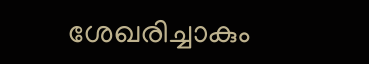ശേഖരിച്ചാകും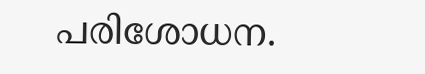പരിശോധന.